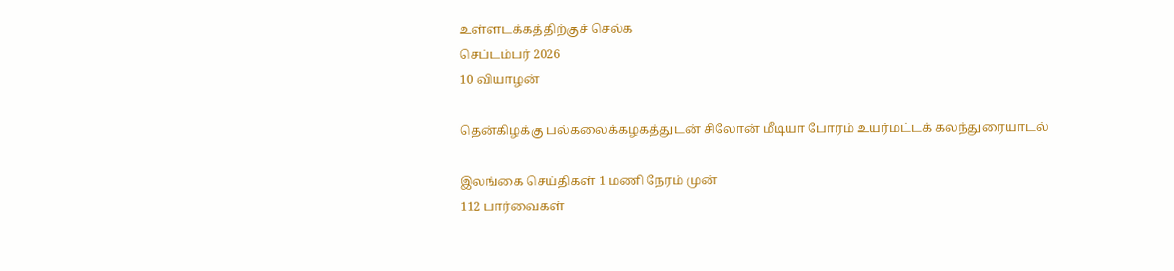உள்ளடக்கத்திற்குச் செல்க
செப்டம்பர் 2026
10 வியாழன்

தென்கிழக்கு பல்கலைக்கழகத்துடன் சிலோன் மீடியா போரம் உயர்மட்டக் கலந்துரையாடல்

இலங்கை செய்திகள் 1 மணி நேரம் முன்
112 பார்வைகள்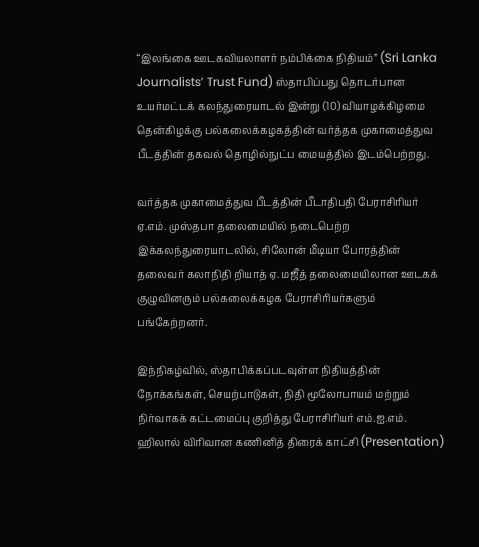“இலங்கை ஊடகவியலாளர் நம்பிக்கை நிதியம்” (Sri Lanka Journalists’ Trust Fund) ஸ்தாபிப்பது தொடர்பான உயர்மட்டக் கலந்துரையாடல் இன்று (10) வியாழக்கிழமை தென்கிழக்கு பல்கலைக்கழகத்தின் வர்த்தக முகாமைத்துவ பீடத்தின் தகவல் தொழில்நுட்ப மையத்தில் இடம்பெற்றது.

வர்த்தக முகாமைத்துவ பீடத்தின் பீடாதிபதி பேராசிரியர் ஏ.எம். முஸ்தபா தலைமையில் நடைபெற்ற இக்கலந்துரையாடலில், சிலோன் மீடியா போரத்தின் தலைவர் கலாநிதி றியாத் ஏ. மஜீத் தலைமையிலான ஊடகக் குழுவினரும் பல்கலைக்கழக பேராசிரியர்களும் பங்கேற்றனர்.

இந்நிகழ்வில், ஸ்தாபிக்கப்படவுள்ள நிதியத்தின் நோக்கங்கள், செயற்பாடுகள், நிதி மூலோபாயம் மற்றும் நிர்வாகக் கட்டமைப்பு குறித்து பேராசிரியர் எம்.ஐ.எம். ஹிலால் விரிவான கணினித் திரைக் காட்சி (Presentation)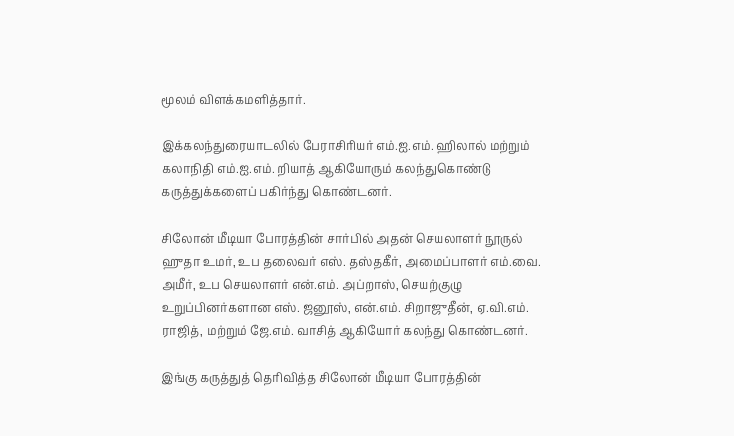மூலம் விளக்கமளித்தார்.

இக்கலந்துரையாடலில் பேராசிரியர் எம்.ஐ.எம். ஹிலால் மற்றும் கலாநிதி எம்.ஐ.எம். றியாத் ஆகியோரும் கலந்துகொண்டு கருத்துக்களைப் பகிர்ந்து கொண்டனர்.

சிலோன் மீடியா போரத்தின் சார்பில் அதன் செயலாளர் நூருல் ஹுதா உமர், உப தலைவர் எஸ். தஸ்தகீர், அமைப்பாளர் எம்.வை. அமீர், உப செயலாளர் என்.எம். அப்றாஸ், செயற்குழு உறுப்பினர்களான எஸ். ஜனூஸ், என்.எம். சிறாஜுதீன், ஏ.வி.எம். ராஜித், மற்றும் ஜே.எம். வாசித் ஆகியோர் கலந்து கொண்டனர்.

இங்கு கருத்துத் தெரிவித்த சிலோன் மீடியா போரத்தின்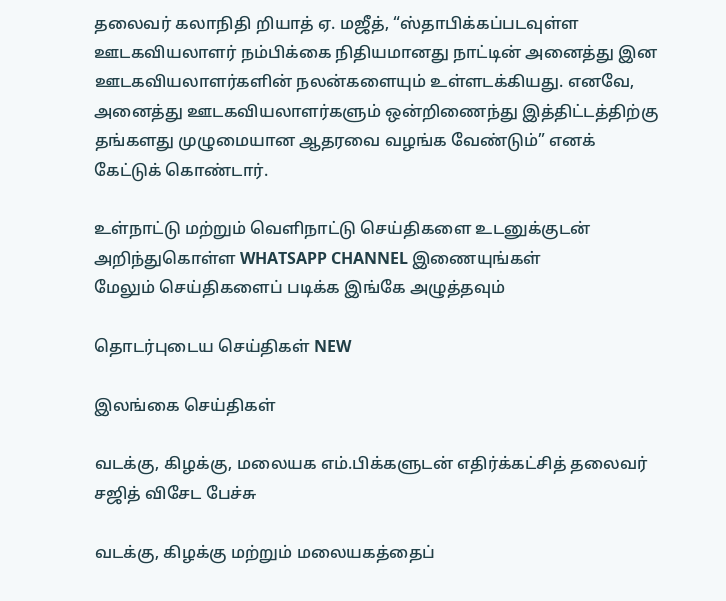தலைவர் கலாநிதி றியாத் ஏ. மஜீத், “ஸ்தாபிக்கப்படவுள்ள ஊடகவியலாளர் நம்பிக்கை நிதியமானது நாட்டின் அனைத்து இன ஊடகவியலாளர்களின் நலன்களையும் உள்ளடக்கியது. எனவே, அனைத்து ஊடகவியலாளர்களும் ஒன்றிணைந்து இத்திட்டத்திற்கு தங்களது முழுமையான ஆதரவை வழங்க வேண்டும்” எனக் கேட்டுக் கொண்டார்.

உள்நாட்டு மற்றும் வெளிநாட்டு செய்திகளை உடனுக்குடன் அறிந்துகொள்ள WHATSAPP CHANNEL இணையுங்கள்
மேலும் செய்திகளைப் படிக்க இங்கே அழுத்தவும்

தொடர்புடைய செய்திகள் NEW

இலங்கை செய்திகள்

வடக்கு, கிழக்கு, மலையக எம்.பிக்களுடன் எதிர்க்கட்சித் தலைவர் சஜித் விசேட பேச்சு

வடக்கு, கிழக்கு மற்றும் மலையகத்தைப்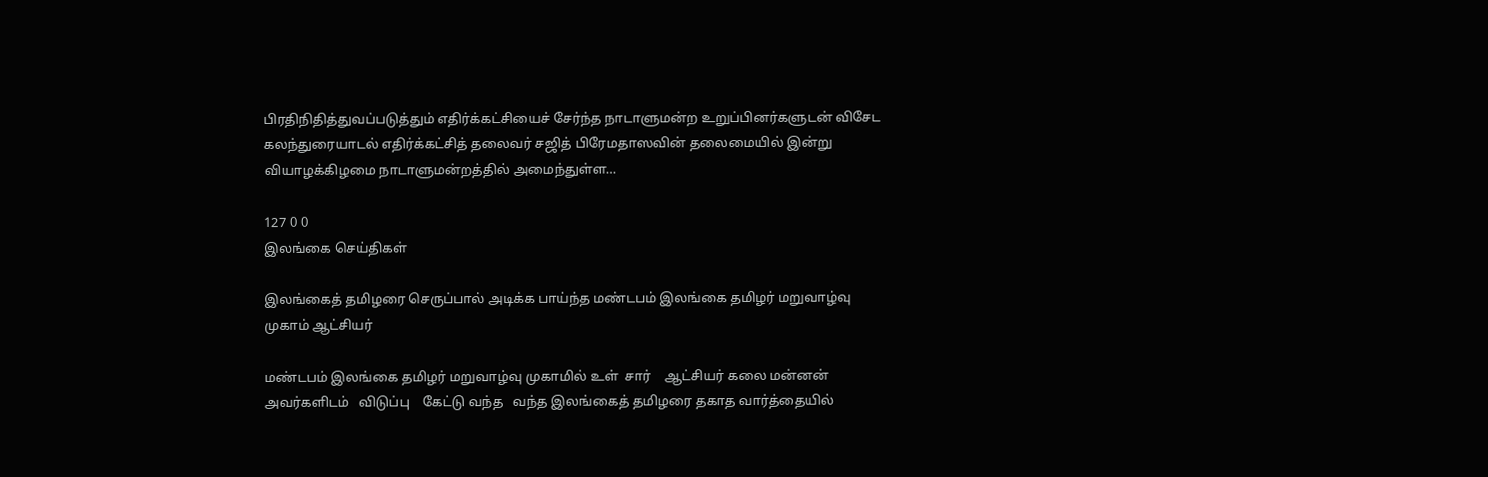பிரதிநிதித்துவப்படுத்தும் எதிர்க்கட்சியைச் சேர்ந்த நாடாளுமன்ற உறுப்பினர்களுடன் விசேட கலந்துரையாடல் எதிர்க்கட்சித் தலைவர் சஜித் பிரேமதாஸவின் தலைமையில் இன்று வியாழக்கிழமை நாடாளுமன்றத்தில் அமைந்துள்ள…

127 0 0
இலங்கை செய்திகள்

இலங்கைத் தமிழரை செருப்பால் அடிக்க பாய்ந்த மண்டபம் இலங்கை தமிழர் மறுவாழ்வு முகாம் ஆட்சியர்

மண்டபம் இலங்கை தமிழர் மறுவாழ்வு முகாமில் உள்  சார்    ஆட்சியர் கலை மன்னன் அவர்களிடம்   விடுப்பு    கேட்டு வந்த   வந்த இலங்கைத் தமிழரை தகாத வார்த்தையில்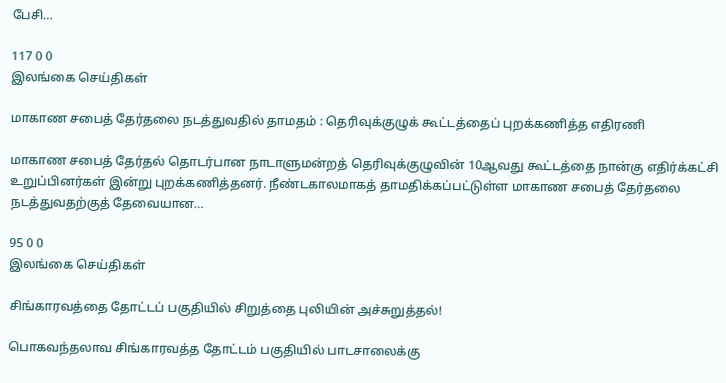பேசி…

117 0 0
இலங்கை செய்திகள்

மாகாண சபைத் தேர்தலை நடத்துவதில் தாமதம் : தெரிவுக்குழுக் கூட்டத்தைப் புறக்கணித்த எதிரணி

மாகாண சபைத் தேர்தல் தொடர்பான நாடாளுமன்றத் தெரிவுக்குழுவின் 10ஆவது கூட்டத்தை நான்கு எதிர்க்கட்சி உறுப்பினர்கள் இன்று புறக்கணித்தனர். நீண்டகாலமாகத் தாமதிக்கப்பட்டுள்ள மாகாண சபைத் தேர்தலை நடத்துவதற்குத் தேவையான…

95 0 0
இலங்கை செய்திகள்

சிங்காரவத்தை தோட்டப் பகுதியில் சிறுத்தை புலியின் அச்சுறுத்தல்!

பொகவந்தலாவ சிங்காரவத்த தோட்டம் பகுதியில் பாடசாலைக்கு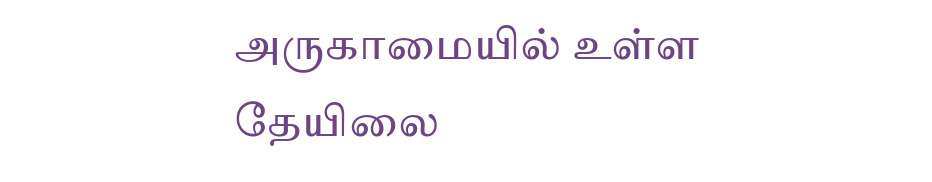அருகாமையில் உள்ள தேயிலை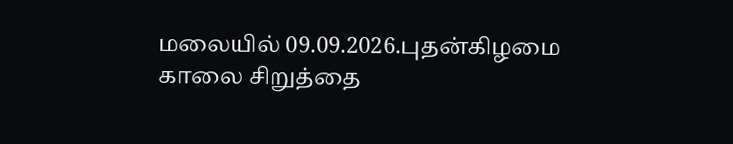மலையில் 09.09.2026.புதன்கிழமை காலை சிறுத்தை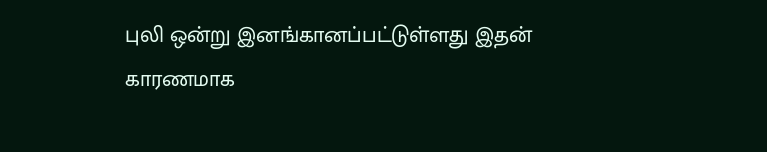புலி ஒன்று இனங்கானப்பட்டுள்ளது இதன் காரணமாக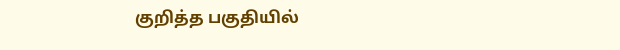குறித்த பகுதியில்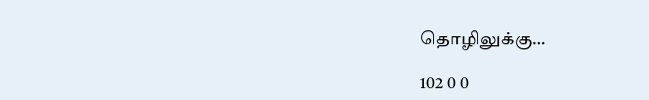தொழிலுக்கு…

102 0 0